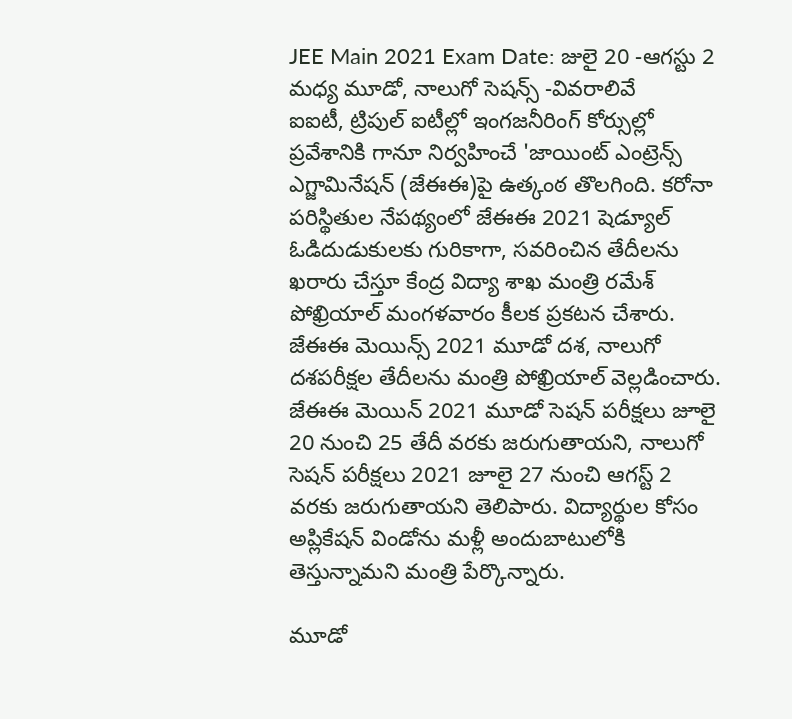JEE Main 2021 Exam Date: జులై 20 -ఆగస్టు 2 మధ్య మూడో, నాలుగో సెషన్స్ -వివరాలివే
ఐఐటీ, ట్రిపుల్ ఐటీల్లో ఇంగజనీరింగ్ కోర్సుల్లో ప్రవేశానికి గానూ నిర్వహించే 'జాయింట్ ఎంట్రెన్స్ ఎగ్జామినేషన్ (జేఈఈ)పై ఉత్కంఠ తొలగింది. కరోనా పరిస్థితుల నేపథ్యంలో జేఈఈ 2021 షెడ్యూల్ ఓడిదుడుకులకు గురికాగా, సవరించిన తేదీలను ఖరారు చేస్తూ కేంద్ర విద్యా శాఖ మంత్రి రమేశ్ పోఖ్రియాల్ మంగళవారం కీలక ప్రకటన చేశారు.
జేఈఈ మెయిన్స్ 2021 మూడో దశ, నాలుగో దశపరీక్షల తేదీలను మంత్రి పోఖ్రియాల్ వెల్లడించారు. జేఈఈ మెయిన్ 2021 మూడో సెషన్ పరీక్షలు జూలై 20 నుంచి 25 తేదీ వరకు జరుగుతాయని, నాలుగో సెషన్ పరీక్షలు 2021 జూలై 27 నుంచి ఆగస్ట్ 2 వరకు జరుగుతాయని తెలిపారు. విద్యార్థుల కోసం అప్లికేషన్ విండోను మళ్లీ అందుబాటులోకి తెస్తున్నామని మంత్రి పేర్కొన్నారు.

మూడో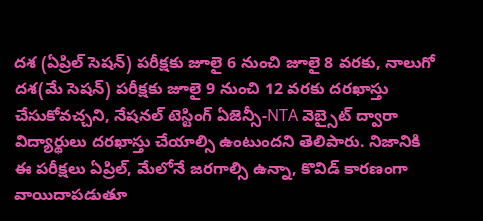దశ (ఏప్రిల్ సెషన్) పరీక్షకు జూలై 6 నుంచి జూలై 8 వరకు, నాలుగో దశ(మే సెషన్) పరీక్షకు జూలై 9 నుంచి 12 వరకు దరఖాస్తు చేసుకోవచ్చని, నేషనల్ టెస్టింగ్ ఏజెన్సీ-NTA వెబ్సైట్ ద్వారా విద్యార్థులు దరఖాస్తు చేయాల్సి ఉంటుందని తెలిపారు. నిజానికి ఈ పరీక్షలు ఏప్రిల్, మేలోనే జరగాల్సి ఉన్నా, కొవిడ్ కారణంగా వాయిదాపడుతూ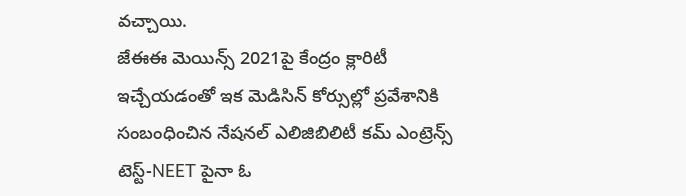వచ్చాయి.
జేఈఈ మెయిన్స్ 2021పై కేంద్రం క్లారిటీ ఇచ్చేయడంతో ఇక మెడిసిన్ కోర్సుల్లో ప్రవేశానికి సంబంధించిన నేషనల్ ఎలిజిబిలిటీ కమ్ ఎంట్రెన్స్ టెస్ట్-NEET పైనా ఓ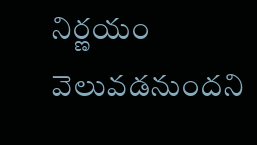నిర్ణయం వెలువడనుందని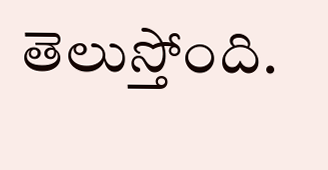తెలుస్తోంది.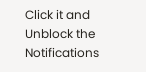Click it and Unblock the Notifications